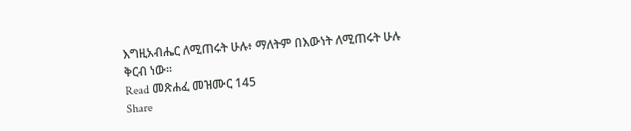እግዚአብሔር ለሚጠሩት ሁሉ፥ ማለትም በእውነት ለሚጠሩት ሁሉ ቅርብ ነው።
Read መጽሐፈ መዝሙር 145
Share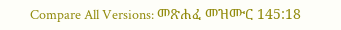Compare All Versions: መጽሐፈ መዝሙር 145:18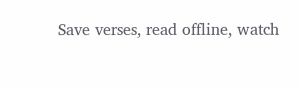Save verses, read offline, watch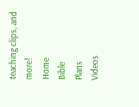teaching clips, and more!
Home
Bible
Plans
Videos